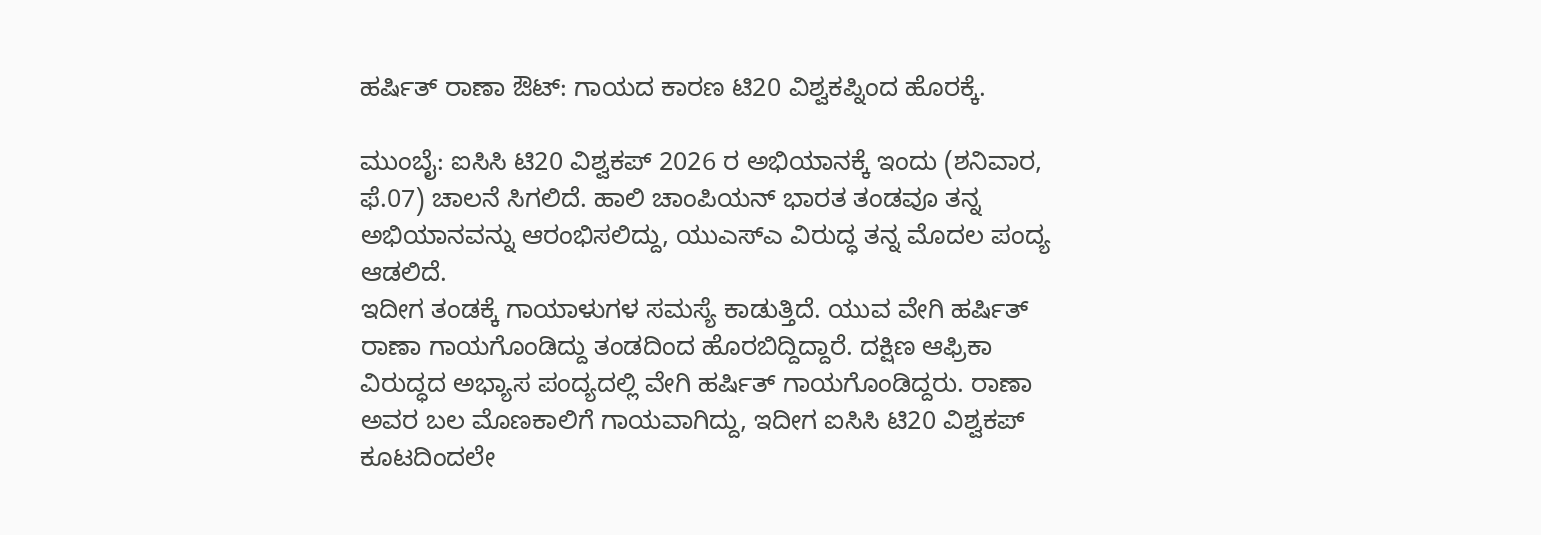ಹರ್ಷಿತ್ ರಾಣಾ ಔಟ್: ಗಾಯದ ಕಾರಣ ಟಿ20 ವಿಶ್ವಕಪ್ನಿಂದ ಹೊರಕ್ಕೆ.

ಮುಂಬೈ: ಐಸಿಸಿ ಟಿ20 ವಿಶ್ವಕಪ್ 2026 ರ ಅಭಿಯಾನಕ್ಕೆ ಇಂದು (ಶನಿವಾರ, ಫೆ.07) ಚಾಲನೆ ಸಿಗಲಿದೆ. ಹಾಲಿ ಚಾಂಪಿಯನ್ ಭಾರತ ತಂಡವೂ ತನ್ನ ಅಭಿಯಾನವನ್ನು ಆರಂಭಿಸಲಿದ್ದು, ಯುಎಸ್ಎ ವಿರುದ್ಧ ತನ್ನ ಮೊದಲ ಪಂದ್ಯ ಆಡಲಿದೆ.
ಇದೀಗ ತಂಡಕ್ಕೆ ಗಾಯಾಳುಗಳ ಸಮಸ್ಯೆ ಕಾಡುತ್ತಿದೆ. ಯುವ ವೇಗಿ ಹರ್ಷಿತ್ ರಾಣಾ ಗಾಯಗೊಂಡಿದ್ದು ತಂಡದಿಂದ ಹೊರಬಿದ್ದಿದ್ದಾರೆ. ದಕ್ಷಿಣ ಆಫ್ರಿಕಾ ವಿರುದ್ಧದ ಅಭ್ಯಾಸ ಪಂದ್ಯದಲ್ಲಿ ವೇಗಿ ಹರ್ಷಿತ್ ಗಾಯಗೊಂಡಿದ್ದರು. ರಾಣಾ ಅವರ ಬಲ ಮೊಣಕಾಲಿಗೆ ಗಾಯವಾಗಿದ್ದು, ಇದೀಗ ಐಸಿಸಿ ಟಿ20 ವಿಶ್ವಕಪ್ ಕೂಟದಿಂದಲೇ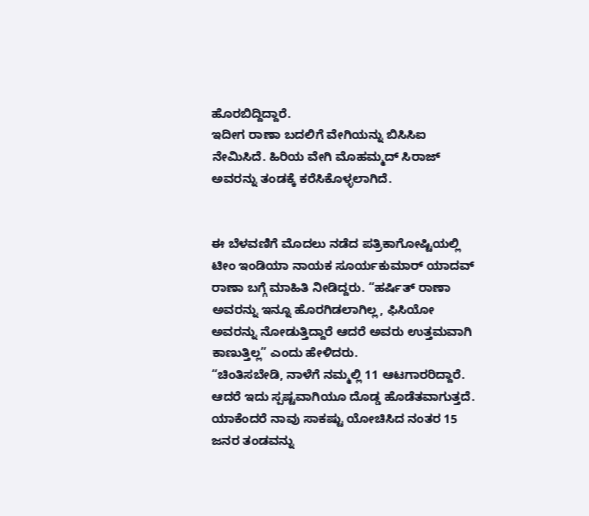ಹೊರಬಿದ್ದಿದ್ದಾರೆ.
ಇದೀಗ ರಾಣಾ ಬದಲಿಗೆ ವೇಗಿಯನ್ನು ಬಿಸಿಸಿಐ ನೇಮಿಸಿದೆ. ಹಿರಿಯ ವೇಗಿ ಮೊಹಮ್ಮದ್ ಸಿರಾಜ್ ಅವರನ್ನು ತಂಡಕ್ಕೆ ಕರೆಸಿಕೊಳ್ಳಲಾಗಿದೆ.


ಈ ಬೆಳವಣಿಗೆ ಮೊದಲು ನಡೆದ ಪತ್ರಿಕಾಗೋಷ್ಟಿಯಲ್ಲಿ ಟೀಂ ಇಂಡಿಯಾ ನಾಯಕ ಸೂರ್ಯಕುಮಾರ್ ಯಾದವ್ ರಾಣಾ ಬಗ್ಗೆ ಮಾಹಿತಿ ನೀಡಿದ್ದರು. “ಹರ್ಷಿತ್ ರಾಣಾ ಅವರನ್ನು ಇನ್ನೂ ಹೊರಗಿಡಲಾಗಿಲ್ಲ, ಫಿಸಿಯೋ ಅವರನ್ನು ನೋಡುತ್ತಿದ್ದಾರೆ ಆದರೆ ಅವರು ಉತ್ತಮವಾಗಿ ಕಾಣುತ್ತಿಲ್ಲ” ಎಂದು ಹೇಳಿದರು.
“ಚಿಂತಿಸಬೇಡಿ, ನಾಳೆಗೆ ನಮ್ಮಲ್ಲಿ 11 ಆಟಗಾರರಿದ್ದಾರೆ. ಆದರೆ ಇದು ಸ್ಪಷ್ಟವಾಗಿಯೂ ದೊಡ್ಡ ಹೊಡೆತವಾಗುತ್ತದೆ. ಯಾಕೆಂದರೆ ನಾವು ಸಾಕಷ್ಟು ಯೋಚಿಸಿದ ನಂತರ 15 ಜನರ ತಂಡವನ್ನು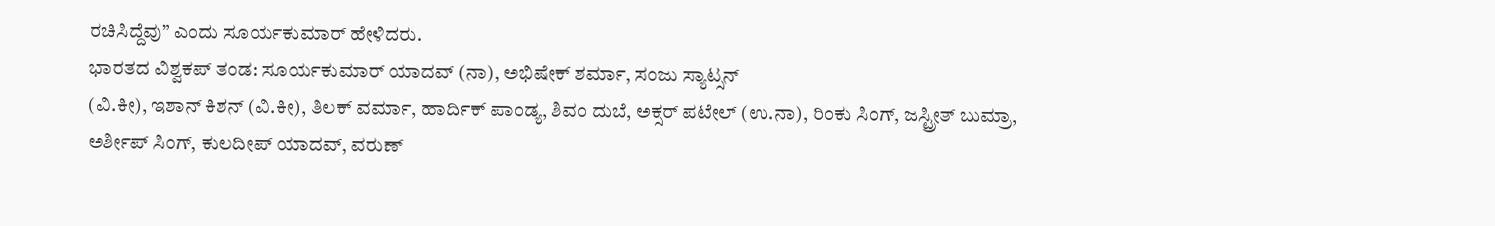ರಚಿಸಿದ್ದೆವು” ಎಂದು ಸೂರ್ಯಕುಮಾರ್ ಹೇಳಿದರು.
ಭಾರತದ ವಿಶ್ವಕಪ್ ತಂಡ: ಸೂರ್ಯಕುಮಾರ್ ಯಾದವ್ (ನಾ), ಅಭಿಷೇಕ್ ಶರ್ಮಾ, ಸಂಜು ಸ್ಯಾಟ್ಸನ್
(ವಿ.ಕೀ), ಇಶಾನ್ ಕಿಶನ್ (ವಿ.ಕೀ), ತಿಲಕ್ ವರ್ಮಾ, ಹಾರ್ದಿಕ್ ಪಾಂಡ್ಯ, ಶಿವಂ ದುಬೆ, ಅಕ್ಸರ್ ಪಟೇಲ್ (ಉ.ನಾ), ರಿಂಕು ಸಿಂಗ್, ಜಸ್ಟ್ರೀತ್ ಬುಮ್ರಾ, ಅರ್ಶೀಪ್ ಸಿಂಗ್, ಕುಲದೀಪ್ ಯಾದವ್, ವರುಣ್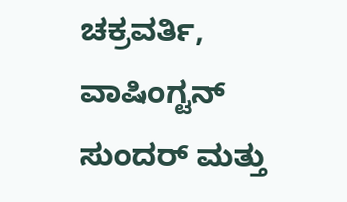ಚಕ್ರವರ್ತಿ, ವಾಷಿಂಗ್ಟನ್ ಸುಂದರ್ ಮತ್ತು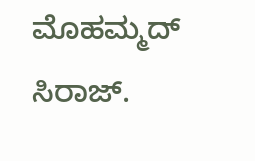ಮೊಹಮ್ಮದ್ ಸಿರಾಜ್.